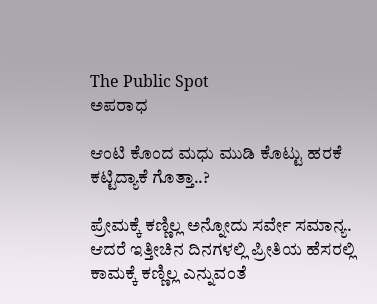The Public Spot
ಅಪರಾಧ

ಆಂಟಿ ಕೊಂದ ಮಧು ಮುಡಿ ಕೊಟ್ಟು ಹರಕೆ ಕಟ್ಟಿದ್ಯಾಕೆ ಗೊತ್ತಾ..?

ಪ್ರೇಮಕ್ಕೆ ಕಣ್ಣಿಲ್ಲ ಅನ್ನೋದು ಸರ್ವೇ ಸಮಾನ್ಯ. ಆದರೆ ಇತ್ತೀಚಿನ ದಿನಗಳಲ್ಲಿ ಪ್ರೀತಿಯ ಹೆಸರಲ್ಲಿ ಕಾಮಕ್ಕೆ ಕಣ್ಣಿಲ್ಲ ಎನ್ನುವಂತೆ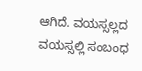ಆಗಿದೆ. ವಯಸ್ಸಲ್ಲದ ವಯಸ್ಸಲ್ಲಿ ಸಂಬಂಧ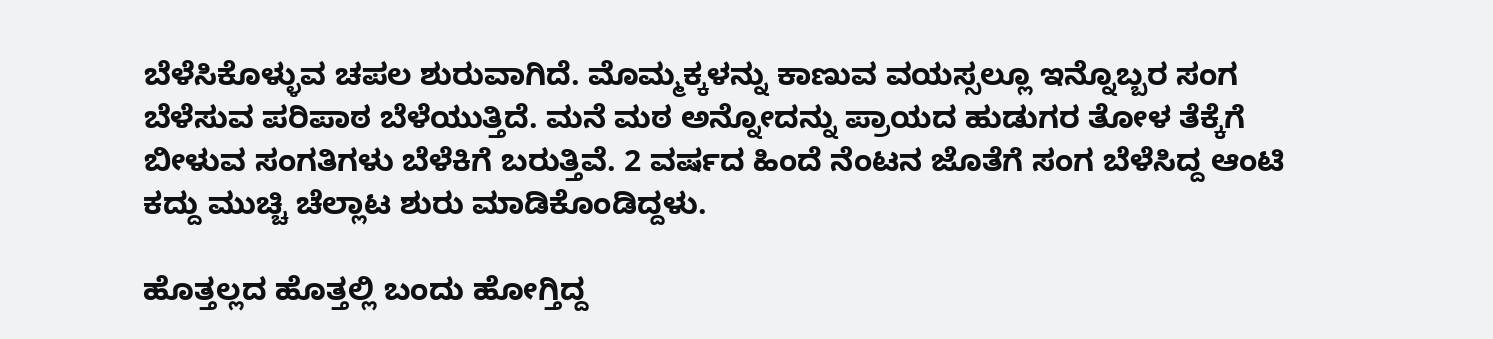ಬೆಳೆಸಿಕೊಳ್ಳುವ ಚಪಲ ಶುರುವಾಗಿದೆ. ಮೊಮ್ಮಕ್ಕಳನ್ನು ಕಾಣುವ ವಯಸ್ಸಲ್ಲೂ ಇನ್ನೊಬ್ಬರ ಸಂಗ ಬೆಳೆಸುವ ಪರಿಪಾಠ ಬೆಳೆಯುತ್ತಿದೆ. ಮನೆ ಮಠ ಅನ್ನೋದನ್ನು ಪ್ರಾಯದ ಹುಡುಗರ ತೋಳ ತೆಕ್ಕೆಗೆ ಬೀಳುವ ಸಂಗತಿಗಳು ಬೆಳೆಕಿಗೆ ಬರುತ್ತಿವೆ. 2 ವರ್ಷದ ಹಿಂದೆ ನೆಂಟನ ಜೊತೆಗೆ ಸಂಗ ಬೆಳೆಸಿದ್ದ ಆಂಟಿ ಕದ್ದು ಮುಚ್ಚಿ ಚೆಲ್ಲಾಟ ಶುರು ಮಾಡಿಕೊಂಡಿದ್ದಳು.

ಹೊತ್ತಲ್ಲದ ಹೊತ್ತಲ್ಲಿ ಬಂದು ಹೋಗ್ತಿದ್ದ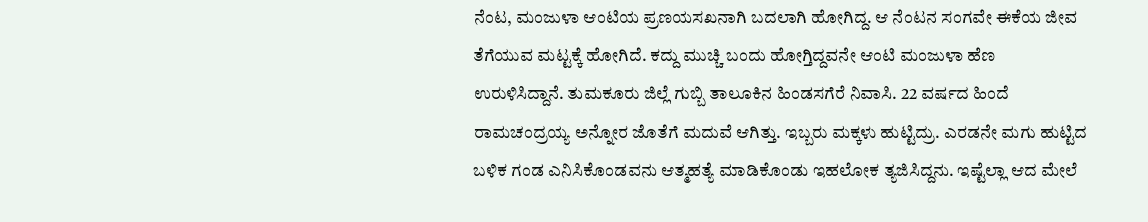ನೆಂಟ, ಮಂಜುಳಾ ಆಂಟಿಯ ಪ್ರಣಯಸಖನಾಗಿ ಬದಲಾಗಿ ಹೋಗಿದ್ದ. ಆ ನೆಂಟನ ಸಂಗವೇ ಈಕೆಯ ಜೀವ ತೆಗೆಯುವ ಮಟ್ಟಕ್ಕೆ ಹೋಗಿದೆ. ಕದ್ದು ಮುಚ್ಚಿ ಬಂದು ಹೋಗ್ತಿದ್ದವನೇ ಆಂಟಿ ಮಂಜುಳಾ ಹೆಣ ಉರುಳಿಸಿದ್ದಾನೆ. ತುಮಕೂರು ಜಿಲ್ಲೆ ಗುಬ್ಬಿ ತಾಲೂಕಿನ ಹಿಂಡಸಗೆರೆ ನಿವಾಸಿ. 22 ವರ್ಷದ ಹಿಂದೆ ರಾಮಚಂದ್ರಯ್ಯ ಅನ್ನೋರ ಜೊತೆಗೆ ಮದುವೆ ಆಗಿತ್ತು. ಇಬ್ಬರು ಮಕ್ಕಳು ಹುಟ್ಟಿದ್ರು. ಎರಡನೇ ಮಗು ಹುಟ್ಟಿದ ಬಳಿಕ ಗಂಡ ಎನಿಸಿಕೊಂಡವನು ಆತ್ಮಹತ್ಯೆ ಮಾಡಿಕೊಂಡು ಇಹಲೋಕ ತ್ಯಜಿಸಿದ್ದನು. ಇಷ್ಟೆಲ್ಲಾ ಆದ ಮೇಲೆ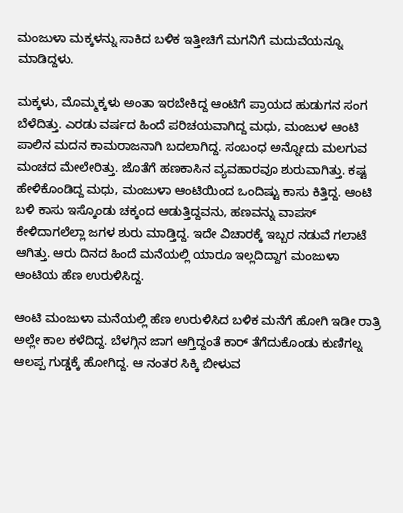ಮಂಜುಳಾ ಮಕ್ಕಳನ್ನು ಸಾಕಿದ ಬಳಿಕ ಇತ್ತೀಚಿಗೆ ಮಗನಿಗೆ ಮದುವೆಯನ್ನೂ ಮಾಡಿದ್ದಳು.

ಮಕ್ಕಳು, ಮೊಮ್ಮಕ್ಕಳು ಅಂತಾ ಇರಬೇಕಿದ್ದ ಆಂಟಿಗೆ ಪ್ರಾಯದ ಹುಡುಗನ ಸಂಗ ಬೆಳೆದಿತ್ತು. ಎರಡು ವರ್ಷದ ಹಿಂದೆ ಪರಿಚಯವಾಗಿದ್ದ ಮಧು, ಮಂಜುಳ ಆಂಟಿ ಪಾಲಿನ ಮದನ ಕಾಮರಾಜನಾಗಿ ಬದಲಾಗಿದ್ದ. ಸಂಬಂಧ ಅನ್ನೋದು ಮಲಗುವ ಮಂಚದ ಮೇಲೇರಿತ್ತು. ಜೊತೆಗೆ ಹಣಕಾಸಿನ ವ್ಯವಹಾರವೂ ಶುರುವಾಗಿತ್ತು. ಕಷ್ಟ ಹೇಳಿಕೊಂಡಿದ್ದ ಮಧು, ಮಂಜುಳಾ ಆಂಟಿಯಿಂದ ಒಂದಿಷ್ಟು ಕಾಸು ಕಿತ್ತಿದ್ದ. ಆಂಟಿ ಬಳಿ ಕಾಸು ಇಸ್ಕೊಂಡು ಚಕ್ಕಂದ ಆಡುತ್ತಿದ್ದವನು, ಹಣವನ್ನು ವಾಪಸ್ ಕೇಳಿದಾಗಲೆಲ್ಲಾ ಜಗಳ ಶುರು ಮಾಡ್ತಿದ್ದ. ಇದೇ ವಿಚಾರಕ್ಕೆ ಇಬ್ಬರ ನಡುವೆ ಗಲಾಟೆ ಆಗಿತ್ತು. ಆರು ದಿನದ ಹಿಂದೆ ಮನೆಯಲ್ಲಿ ಯಾರೂ ಇಲ್ಲದಿದ್ದಾಗ ಮಂಜುಳಾ ಆಂಟಿಯ ಹೆಣ ಉರುಳಿಸಿದ್ದ.

ಆಂಟಿ ಮಂಜುಳಾ ಮನೆಯಲ್ಲಿ ಹೆಣ ಉರುಳಿಸಿದ ಬಳಿಕ ಮನೆಗೆ ಹೋಗಿ ಇಡೀ ರಾತ್ರಿ ಅಲ್ಲೇ ಕಾಲ ಕಳೆದಿದ್ದ. ಬೆಳಗ್ಗಿನ ಜಾಗ ಆಗ್ತಿದ್ದಂತೆ ಕಾರ್ ತೆಗೆದುಕೊಂಡು ಕುಣಿಗಲ್ನ ಆಲಪ್ಪ ಗುಡ್ಡಕ್ಕೆ ಹೋಗಿದ್ದ. ಆ ನಂತರ ಸಿಕ್ಕಿ ಬೀಳುವ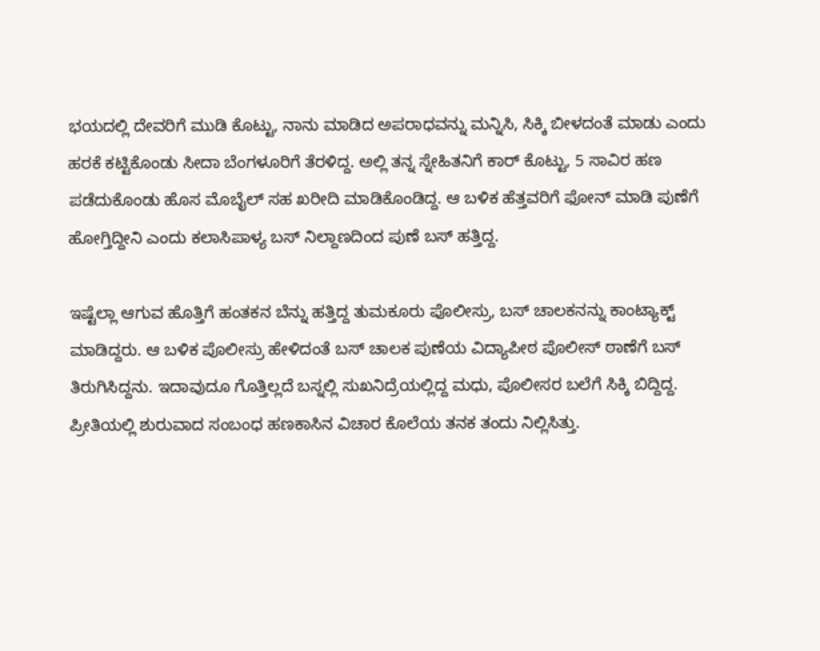ಭಯದಲ್ಲಿ ದೇವರಿಗೆ ಮುಡಿ ಕೊಟ್ಟು, ನಾನು ಮಾಡಿದ ಅಪರಾಧವನ್ನು ಮನ್ನಿಸಿ, ಸಿಕ್ಕಿ ಬೀಳದಂತೆ ಮಾಡು ಎಂದು ಹರಕೆ ಕಟ್ಟಿಕೊಂಡು ಸೀದಾ ಬೆಂಗಳೂರಿಗೆ ತೆರಳಿದ್ದ. ಅಲ್ಲಿ ತನ್ನ ಸ್ನೇಹಿತನಿಗೆ ಕಾರ್ ಕೊಟ್ಟು, 5 ಸಾವಿರ ಹಣ ಪಡೆದುಕೊಂಡು ಹೊಸ ಮೊಬೈಲ್‌‌ ಸಹ ಖರೀದಿ ಮಾಡಿಕೊಂಡಿದ್ದ. ಆ ಬಳಿಕ ಹೆತ್ತವರಿಗೆ ಫೋನ್‌ ಮಾಡಿ ಪುಣೆಗೆ ಹೋಗ್ತಿದ್ದೀನಿ ಎಂದು ಕಲಾಸಿಪಾಳ್ಯ ಬಸ್ ನಿಲ್ದಾಣದಿಂದ ಪುಣೆ ಬಸ್‌ ಹತ್ತಿದ್ದ.

ಇಷ್ಟೆಲ್ಲಾ ಆಗುವ ಹೊತ್ತಿಗೆ ಹಂತಕನ ಬೆನ್ನು ಹತ್ತಿದ್ದ ತುಮಕೂರು ಪೊಲೀಸ್ರು, ಬಸ್‌ ಚಾಲಕನನ್ನು ಕಾಂಟ್ಯಾಕ್ಟ್‌ ಮಾಡಿದ್ದರು. ಆ ಬಳಿಕ ಪೊಲೀಸ್ರು ಹೇಳಿದಂತೆ ಬಸ್‌ ಚಾಲಕ ಪುಣೆಯ ವಿದ್ಯಾಪೀಠ ಪೊಲೀಸ್ ಠಾಣೆಗೆ ಬಸ್ ತಿರುಗಿಸಿದ್ದನು. ಇದಾವುದೂ ಗೊತ್ತಿಲ್ಲದೆ ಬಸ್ನಲ್ಲಿ ಸುಖನಿದ್ರೆಯಲ್ಲಿದ್ದ ಮಧು, ಪೊಲೀಸರ ಬಲೆಗೆ ಸಿಕ್ಕಿ ಬಿದ್ದಿದ್ದ. ಪ್ರೀತಿಯಲ್ಲಿ ಶುರುವಾದ ಸಂಬಂಧ ಹಣಕಾಸಿನ ವಿಚಾರ ಕೊಲೆಯ ತನಕ ತಂದು ನಿಲ್ಲಿಸಿತ್ತು.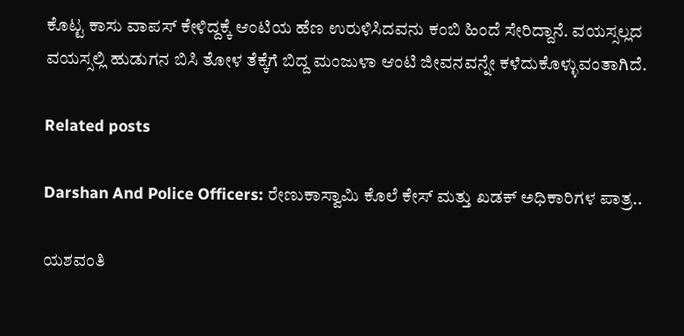ಕೊಟ್ಟ ಕಾಸು ವಾಪಸ್ ಕೇಳಿದ್ದಕ್ಕೆ ಆಂಟಿಯ ಹೆಣ ಉರುಳಿಸಿದವನು ಕಂಬಿ ಹಿಂದೆ ಸೇರಿದ್ದಾನೆ. ವಯಸ್ಸಲ್ಲದ ವಯಸ್ಸಲ್ಲಿ ಹುಡುಗನ ಬಿಸಿ ತೋಳ ತೆಕ್ಕೆಗೆ ಬಿದ್ದ ಮಂಜುಳಾ ಆಂಟಿ ಜೀವನವನ್ನೇ ಕಳೆದುಕೊಳ್ಳುವಂತಾಗಿದೆ.

Related posts

Darshan And Police Officers: ರೇಣುಕಾಸ್ವಾಮಿ ಕೊಲೆ ಕೇಸ್ ಮತ್ತು ಖಡಕ್ ಅಧಿಕಾರಿಗಳ ಪಾತ್ರ..

ಯಶವಂತಿ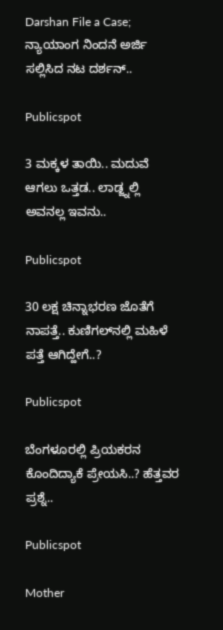Darshan File a Case; ನ್ಯಾಯಾಂಗ ನಿಂದನೆ ಅರ್ಜಿ ಸಲ್ಲಿಸಿದ ನಟ ದರ್ಶನ್..

Publicspot

3 ಮಕ್ಕಳ ತಾಯಿ.. ಮದುವೆ ಆಗಲು ಒತ್ತಡ.. ಲಾಡ್ಜ್ನಲ್ಲಿ ಅವನಲ್ಲ ಇವನು..

Publicspot

30 ಲಕ್ಷ ಚಿನ್ನಾಭರಣ ಜೊತೆಗೆ ನಾಪತ್ತೆ.. ಕುಣಿಗಲ್‌ನಲ್ಲಿ ಮಹಿಳೆ ಪತ್ತೆ ಆಗಿದ್ಹೇಗೆ..?

Publicspot

ಬೆಂಗಳೂರಲ್ಲಿ ಪ್ರಿಯಕರನ ಕೊಂದಿದ್ಯಾಕೆ ಪ್ರೇಯಸಿ..? ಹೆತ್ತವರ ಪ್ರಶ್ನೆ..

Publicspot

Mother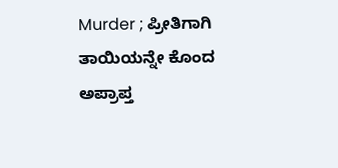Murder ; ಪ್ರೀತಿಗಾಗಿ ತಾಯಿಯನ್ನೇ ಕೊಂದ ಅಪ್ರಾಪ್ತ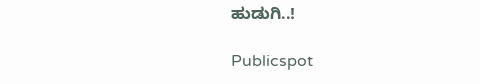ಹುಡುಗಿ..!

Publicspot